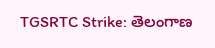TGSRTC Strike: తెలంగాణ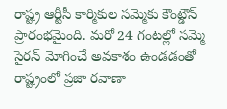రాష్ట్ర ఆర్టీసీ కార్మికుల సమ్మెకు కౌంట్డౌన్ ప్రారంభమైంది. మరో 24 గంటల్లో సమ్మె సైరన్ మోగించే అవకాశం ఉండడంతో రాష్ట్రంలో ప్రజా రవాణా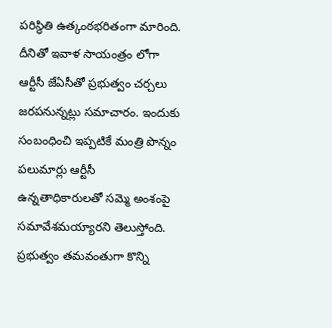పరిస్థితి ఉత్కంఠభరితంగా మారింది. దీనితో ఇవాళ సాయంత్రం లోగా ఆర్టీసీ జేఏసీతో ప్రభుత్వం చర్చలు జరపనున్నట్లు సమాచారం. ఇందుకు సంబంధించి ఇప్పటికే మంత్రి పొన్నం పలుమార్లు ఆర్టీసీ ఉన్నతాధికారులతో సమ్మె అంశంపై సమావేశమయ్యారని తెలుస్తోంది. ప్రభుత్వం తమవంతుగా కొన్ని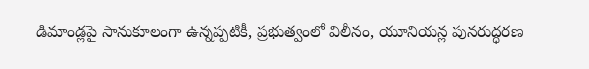డిమాండ్లపై సానుకూలంగా ఉన్నప్పటికీ, ప్రభుత్వంలో విలీనం, యూనియన్ల పునరుద్ధరణ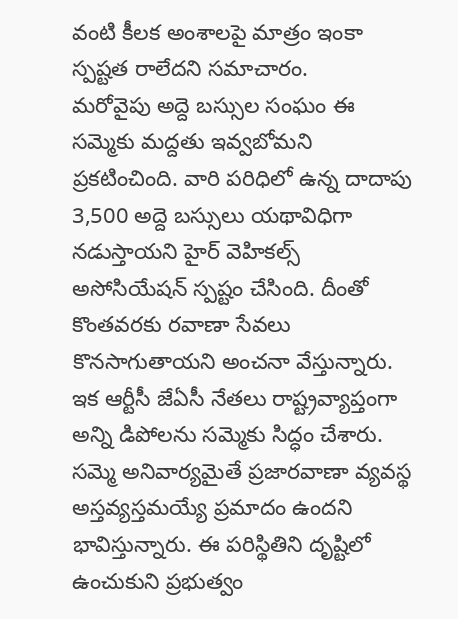వంటి కీలక అంశాలపై మాత్రం ఇంకా స్పష్టత రాలేదని సమాచారం.
మరోవైపు అద్దె బస్సుల సంఘం ఈ సమ్మెకు మద్దతు ఇవ్వబోమని ప్రకటించింది. వారి పరిధిలో ఉన్న దాదాపు 3,500 అద్దె బస్సులు యథావిధిగా నడుస్తాయని హైర్ వెహికల్స్ అసోసియేషన్ స్పష్టం చేసింది. దీంతో కొంతవరకు రవాణా సేవలు కొనసాగుతాయని అంచనా వేస్తున్నారు. ఇక ఆర్టీసీ జేఏసీ నేతలు రాష్ట్రవ్యాప్తంగా అన్ని డిపోలను సమ్మెకు సిద్ధం చేశారు. సమ్మె అనివార్యమైతే ప్రజారవాణా వ్యవస్థ అస్తవ్యస్తమయ్యే ప్రమాదం ఉందని భావిస్తున్నారు. ఈ పరిస్థితిని దృష్టిలో ఉంచుకుని ప్రభుత్వం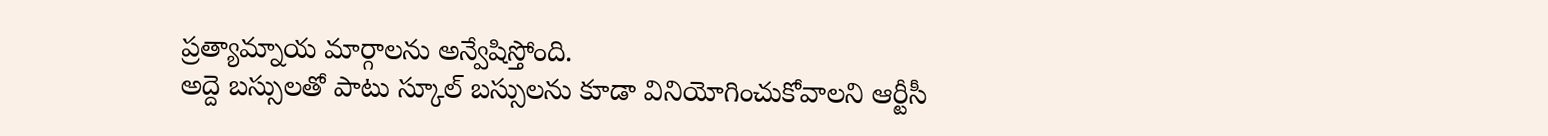ప్రత్యామ్నాయ మార్గాలను అన్వేషిస్తోంది.
అద్దె బస్సులతో పాటు స్కూల్ బస్సులను కూడా వినియోగించుకోవాలని ఆర్టీసీ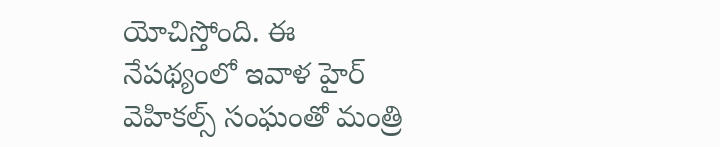యోచిస్తోంది. ఈ నేపథ్యంలో ఇవాళ హైర్ వెహికల్స్ సంఘంతో మంత్రి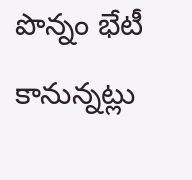పొన్నం భేటీ కానున్నట్లు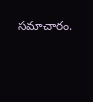సమాచారం.